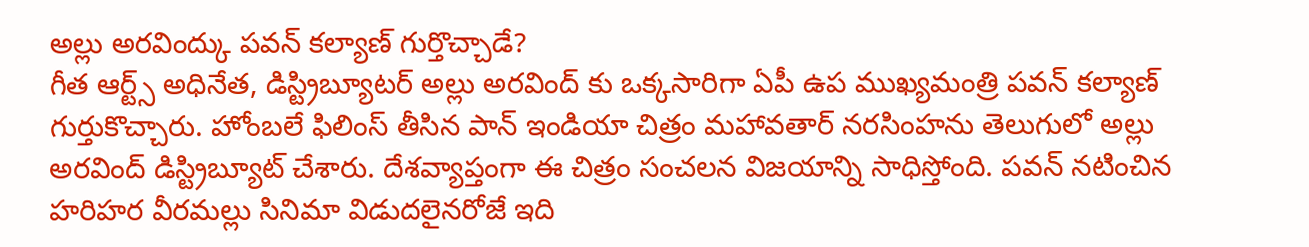అల్లు అరవింద్కు పవన్ కల్యాణ్ గుర్తొచ్చాడే?
గీత ఆర్ట్స్ అధినేత, డిస్ట్రిబ్యూటర్ అల్లు అరవింద్ కు ఒక్కసారిగా ఏపీ ఉప ముఖ్యమంత్రి పవన్ కల్యాణ్ గుర్తుకొచ్చారు. హోంబలే ఫిలింస్ తీసిన పాన్ ఇండియా చిత్రం మహావతార్ నరసింహను తెలుగులో అల్లు అరవింద్ డిస్ట్రిబ్యూట్ చేశారు. దేశవ్యాప్తంగా ఈ చిత్రం సంచలన విజయాన్ని సాధిస్తోంది. పవన్ నటించిన హరిహర వీరమల్లు సినిమా విడుదలైనరోజే ఇది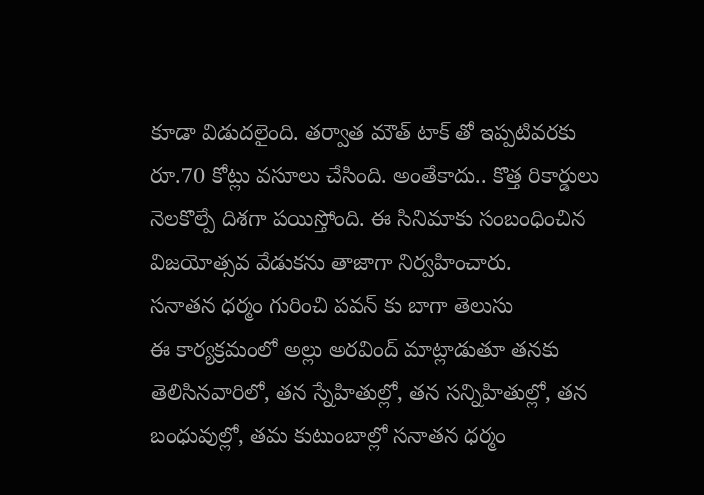కూడా విడుదలైంది. తర్వాత మౌత్ టాక్ తో ఇప్పటివరకు రూ.70 కోట్లు వసూలు చేసింది. అంతేకాదు.. కొత్త రికార్డులు నెలకొల్పే దిశగా పయిస్తోంది. ఈ సినిమాకు సంబంధించిన విజయోత్సవ వేడుకను తాజాగా నిర్వహించారు.
సనాతన ధర్మం గురించి పవన్ కు బాగా తెలుసు
ఈ కార్యక్రమంలో అల్లు అరవింద్ మాట్లాడుతూ తనకు తెలిసినవారిలో, తన స్నేహితుల్లో, తన సన్నిహితుల్లో, తన బంధువుల్లో, తమ కుటుంబాల్లో సనాతన ధర్మం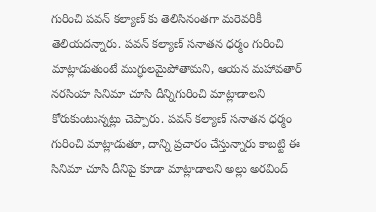గురించి పవన్ కల్యాణ్ కు తెలిసినంతగా మరెవరికీ తెలియదన్నారు. పవన్ కల్యాణ్ సనాతన ధర్మం గురించి మాట్లాడుతుంటే ముగ్ధులమైపోతామని, ఆయన మహావతార్ నరసింహ సినిమా చూసి దీన్నిగురించి మాట్లాడాలని కోరుకుంటున్నట్లు చెప్పారు. పవన్ కల్యాణ్ సనాతన ధర్మం గురించి మాట్లాడుతూ, దాన్ని ప్రచారం చేస్తున్నారు కాబట్టి ఈ సినిమా చూసి దీనిపై కూడా మాట్లాడాలని అల్లు అరవింద్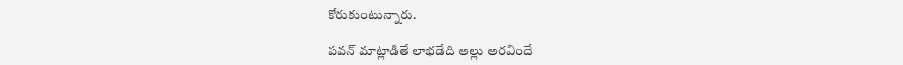కోరుకుంటున్నారు.

పవన్ మాట్లాడితే లాభడేది అల్లు అరవిందే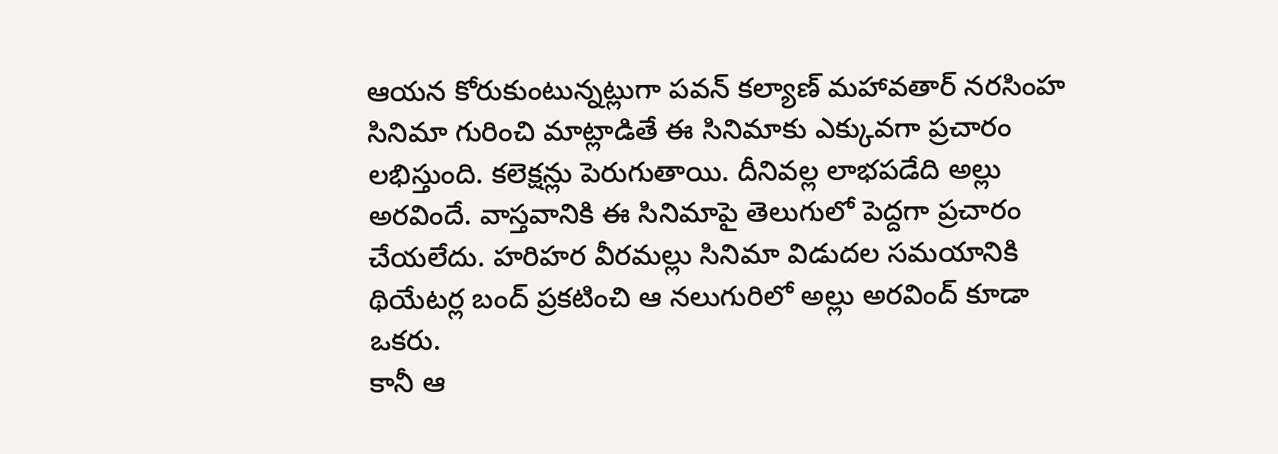ఆయన కోరుకుంటున్నట్లుగా పవన్ కల్యాణ్ మహావతార్ నరసింహ సినిమా గురించి మాట్లాడితే ఈ సినిమాకు ఎక్కువగా ప్రచారం లభిస్తుంది. కలెక్షన్లు పెరుగుతాయి. దీనివల్ల లాభపడేది అల్లు అరవిందే. వాస్తవానికి ఈ సినిమాపై తెలుగులో పెద్దగా ప్రచారం చేయలేదు. హరిహర వీరమల్లు సినిమా విడుదల సమయానికి థియేటర్ల బంద్ ప్రకటించి ఆ నలుగురిలో అల్లు అరవింద్ కూడా ఒకరు.
కానీ ఆ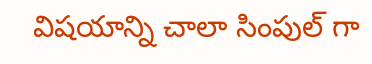విషయాన్ని చాలా సింపుల్ గా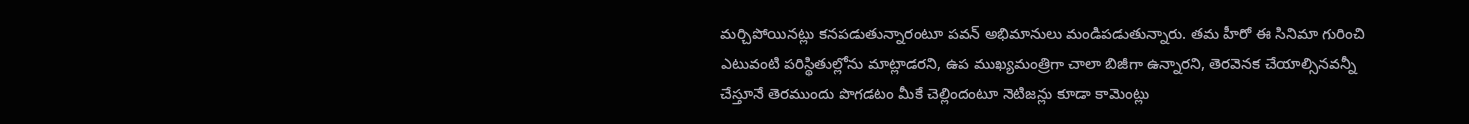మర్చిపోయినట్లు కనపడుతున్నారంటూ పవన్ అభిమానులు మండిపడుతున్నారు. తమ హీరో ఈ సినిమా గురించి ఎటువంటి పరిస్థితుల్లోను మాట్లాడరని, ఉప ముఖ్యమంత్రిగా చాలా బిజీగా ఉన్నారని, తెరవెనక చేయాల్సినవన్నీ చేస్తూనే తెరముందు పొగడటం మీకే చెల్లిందంటూ నెటిజన్లు కూడా కామెంట్లు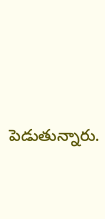పెడుతున్నారు.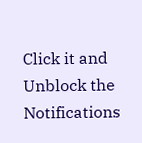Click it and Unblock the Notifications